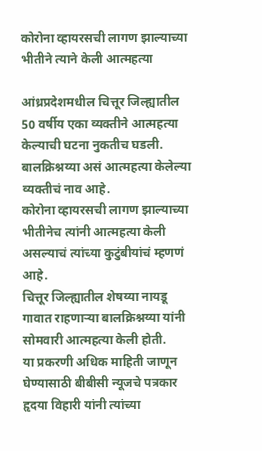कोरोना व्हायरसची लागण झाल्याच्या भीतीने त्याने केली आत्महत्या

आंध्रप्रदेशमधील चित्तूर जिल्ह्यातील 50 वर्षीय एका व्यक्तीने आत्महत्या केल्याची घटना नुकतीच घडली. बालक्रिश्नय्या असं आत्महत्या केलेल्या व्यक्तीचं नाव आहे.
कोरोना व्हायरसची लागण झाल्याच्या भीतीनेच त्यांनी आत्महत्या केली असल्याचं त्यांच्या कुटुंबीयांचं म्हणणं आहे.
चित्तूर जिल्ह्यातील शेषय्या नायडू गावात राहणाऱ्या बालक्रिश्नय्या यांनी सोमवारी आत्महत्या केली होती.
या प्रकरणी अधिक माहिती जाणून घेण्यासाठी बीबीसी न्यूजचे पत्रकार हृदया विहारी यांनी त्यांच्या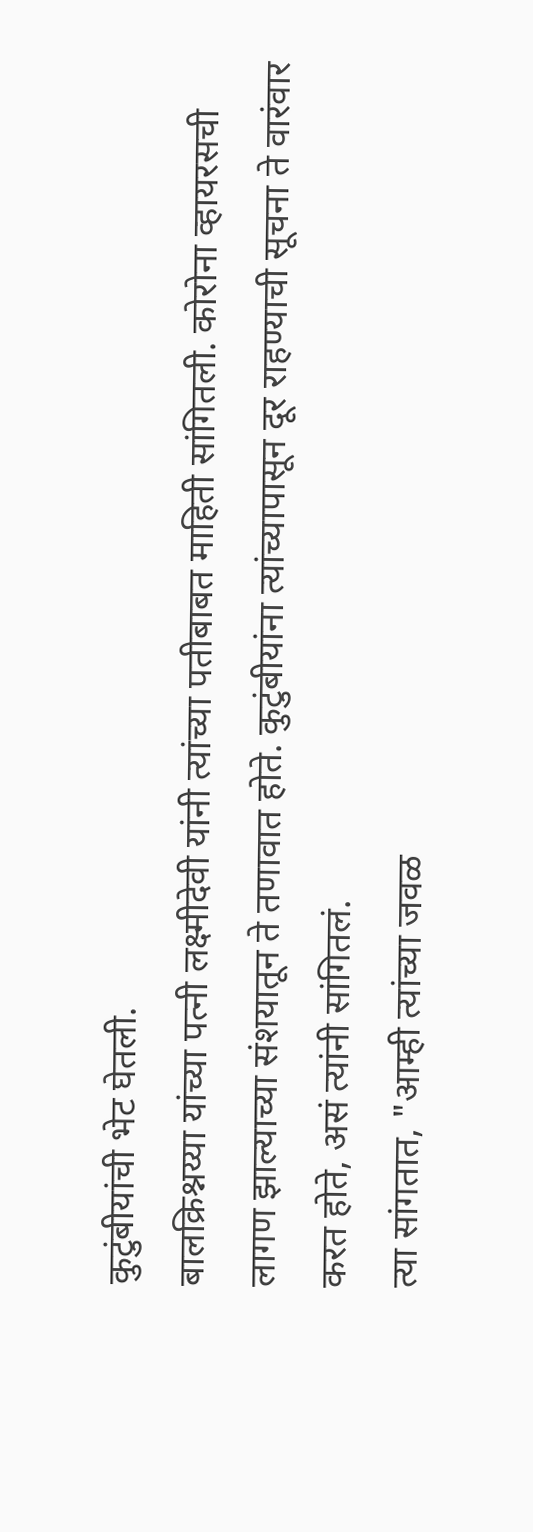कुटुंबीयांची भेट घेतली.
बालक्रिश्नय्या यांच्या पत्नी लक्ष्मीदेवी यांनी त्यांच्या पतीबाबत माहिती सांगितली. कोरोना व्हायरसची लागण झाल्याच्या संशयातून ते तणावात होते. कुटुंबीयांना त्यांच्यापासून दूर राहण्याची सूचना ते वारंवार करत होते, असं त्यांनी सांगितलं.
त्या सांगतात, "आम्ही त्यांच्या जवळ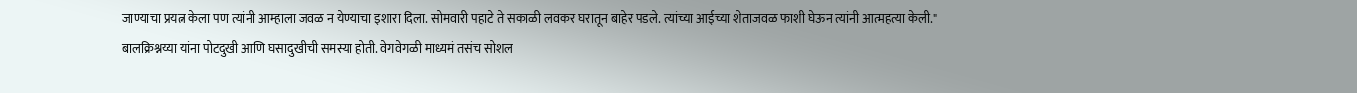जाण्याचा प्रयत्न केला पण त्यांनी आम्हाला जवळ न येण्याचा इशारा दिला. सोमवारी पहाटे ते सकाळी लवकर घरातून बाहेर पडले. त्यांच्या आईच्या शेताजवळ फाशी घेऊन त्यांनी आत्महत्या केली."
बालक्रिश्नय्या यांना पोटदुखी आणि घसादुखीची समस्या होती. वेगवेगळी माध्यमं तसंच सोशल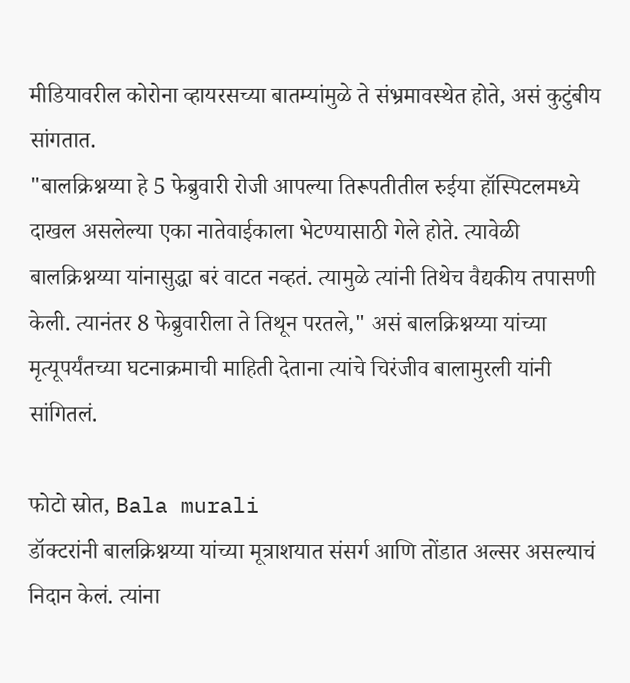मीडियावरील कोरोना व्हायरसच्या बातम्यांमुळे ते संभ्रमावस्थेत होते, असं कुटुंबीय सांगतात.
"बालक्रिश्नय्या हे 5 फेब्रुवारी रोजी आपल्या तिरूपतीतील रुईया हॉस्पिटलमध्ये दाखल असलेल्या एका नातेवाईकाला भेटण्यासाठी गेले होते. त्यावेळी बालक्रिश्नय्या यांनासुद्धा बरं वाटत नव्हतं. त्यामुळे त्यांनी तिथेच वैद्यकीय तपासणी केली. त्यानंतर 8 फेब्रुवारीला ते तिथून परतले," असं बालक्रिश्नय्या यांच्या मृत्यूपर्यंतच्या घटनाक्रमाची माहिती देताना त्यांचे चिरंजीव बालामुरली यांनी सांगितलं.

फोटो स्रोत, Bala murali
डॉक्टरांनी बालक्रिश्नय्या यांच्या मूत्राशयात संसर्ग आणि तोंडात अल्सर असल्याचं निदान केलं. त्यांना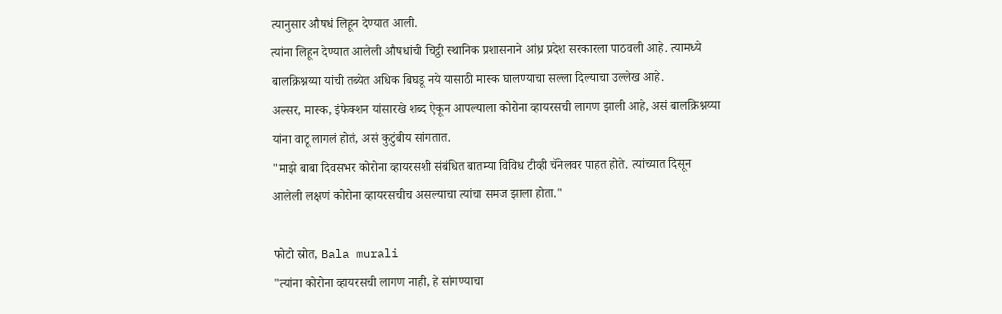त्यानुसार औषधं लिहून देण्यात आली.
त्यांना लिहून देण्यात आलेली औषधांची चिट्ठी स्थानिक प्रशासनाने आंध्र प्रदेश सरकारला पाठवली आहे. त्यामध्ये बालक्रिश्नय्या यांची तब्येत अधिक बिघडू नये यासाठी मास्क घालण्याचा सल्ला दिल्याचा उल्लेख आहे.
अल्सर, मास्क, इंफेक्शन यांसारखे शब्द ऐकून आपल्याला कोरोना व्हायरसची लागण झाली आहे, असं बालक्रिश्नय्या यांना वाटू लागलं होतं, असं कुटुंबीय सांगतात.
"माझे बाबा दिवसभर कोरोना व्हायरसशी संबंधित बातम्या विविध टीव्ही चॅनेलवर पाहत होते. त्यांच्यात दिसून आलेली लक्षणं कोरोना व्हायरसचीच असल्याचा त्यांचा समज झाला होता."

फोटो स्रोत, Bala murali
"त्यांना कोरोना व्हायरसची लागण नाही, हे सांगण्याचा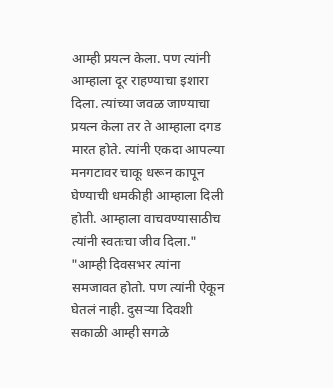आम्ही प्रयत्न केला. पण त्यांनी आम्हाला दूर राहण्याचा इशारा दिला. त्यांच्या जवळ जाण्याचा प्रयत्न केला तर ते आम्हाला दगड मारत होते. त्यांनी एकदा आपल्या मनगटावर चाकू धरून कापून घेण्याची धमकीही आम्हाला दिली होती. आम्हाला वाचवण्यासाठीच त्यांनी स्वतःचा जीव दिला."
"आम्ही दिवसभर त्यांना समजावत होतो. पण त्यांनी ऐकून घेतलं नाही. दुसऱ्या दिवशी सकाळी आम्ही सगळे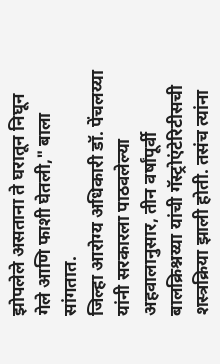झोपलेले असताना ते घरातून निघून गेले आणि फाशी घेतली," बाला सांगतात.
जिल्हा आरोग्य अधिकारी डॉ. पेंचलय्या यांनी सरकारला पाठवलेल्या अहवालानुसार, तीन वर्षांपूर्वी बालक्रिश्नय्या यांची गॅस्ट्रोएंटेरिटीसची शस्त्रक्रिया झाली होती. तसंच त्यांना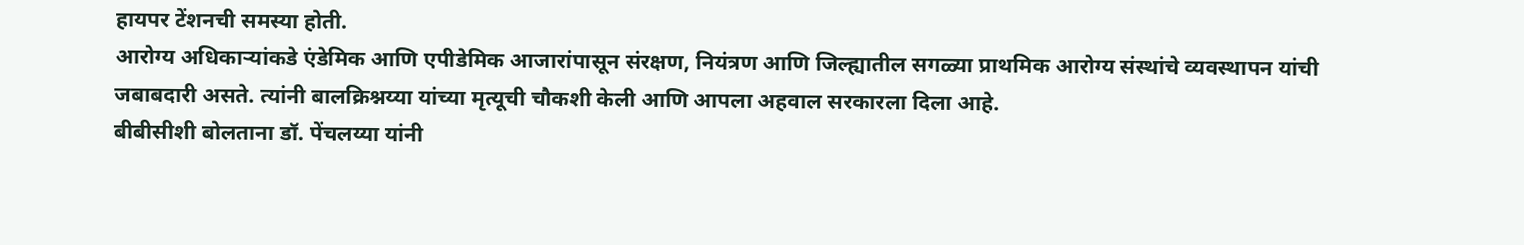हायपर टेंशनची समस्या होती.
आरोग्य अधिकाऱ्यांकडे एंडेमिक आणि एपीडेमिक आजारांपासून संरक्षण, नियंत्रण आणि जिल्ह्यातील सगळ्या प्राथमिक आरोग्य संस्थांचे व्यवस्थापन यांची जबाबदारी असते. त्यांनी बालक्रिश्नय्या यांच्या मृत्यूची चौकशी केली आणि आपला अहवाल सरकारला दिला आहे.
बीबीसीशी बोलताना डॉ. पेंचलय्या यांनी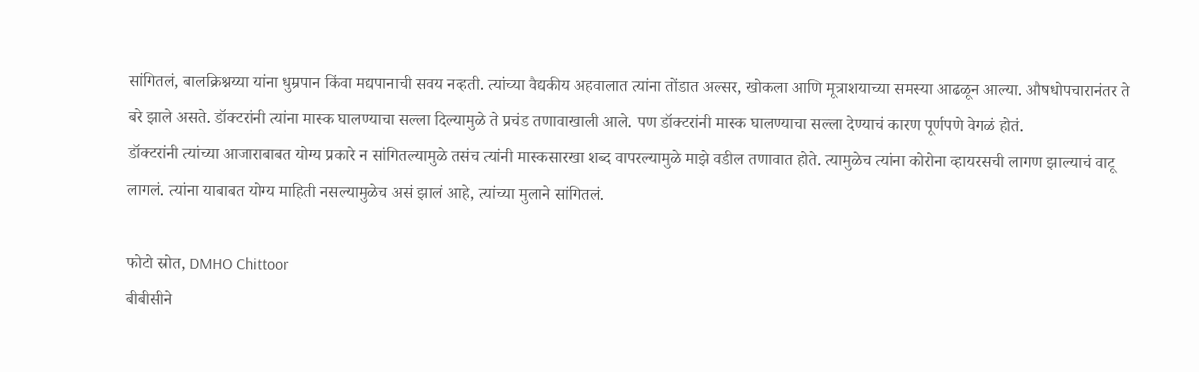सांगितलं, बालक्रिश्नय्या यांना धुम्रपान किंवा मद्यपानाची सवय नव्हती. त्यांच्या वैद्यकीय अहवालात त्यांना तोंडात अल्सर, खोकला आणि मूत्राशयाच्या समस्या आढळून आल्या. औषधोपचारानंतर ते बरे झाले असते. डॉक्टरांनी त्यांना मास्क घालण्याचा सल्ला दिल्यामुळे ते प्रचंड तणावाखाली आले. पण डॉक्टरांनी मास्क घालण्याचा सल्ला देण्याचं कारण पूर्णपणे वेगळं होतं.
डॉक्टरांनी त्यांच्या आजाराबाबत योग्य प्रकारे न सांगितल्यामुळे तसंच त्यांनी मास्कसारखा शब्द वापरल्यामुळे माझे वडील तणावात होते. त्यामुळेच त्यांना कोरोना व्हायरसची लागण झाल्याचं वाटू लागलं. त्यांना याबाबत योग्य माहिती नसल्यामुळेच असं झालं आहे, त्यांच्या मुलाने सांगितलं.

फोटो स्रोत, DMHO Chittoor
बीबीसीने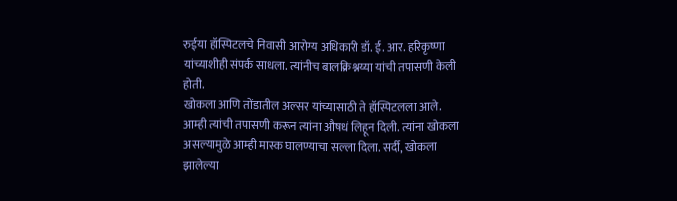रुईया हॉस्पिटलचे निवासी आरोग्य अधिकारी डॉ. ई. आर. हरिकृष्णा यांच्याशीही संपर्क साधला. त्यांनीच बालक्रिश्नय्या यांची तपासणी केली होती.
खोकला आणि तोंडातील अल्सर यांच्यासाठी ते हॉस्पिटलला आले. आम्ही त्यांची तपासणी करून त्यांना औषधं लिहून दिली. त्यांना खोकला असल्यामुळे आम्ही मास्क घालण्याचा सल्ला दिला. सर्दी, खोकला झालेल्या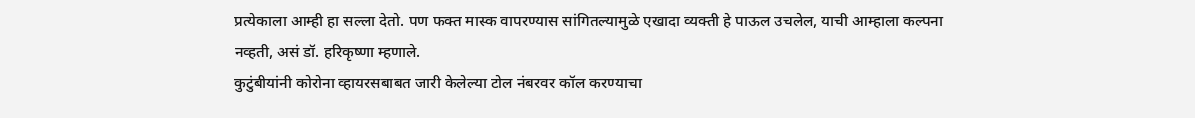प्रत्येकाला आम्ही हा सल्ला देतो. पण फक्त मास्क वापरण्यास सांगितल्यामुळे एखादा व्यक्ती हे पाऊल उचलेल, याची आम्हाला कल्पना नव्हती, असं डॉ. हरिकृष्णा म्हणाले.
कुटुंबीयांनी कोरोना व्हायरसबाबत जारी केलेल्या टोल नंबरवर कॉल करण्याचा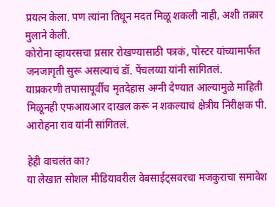प्रयत्न केला. पण त्यांना तिथून मदत मिळू शकली नाही, अशी तक्रार मुलाने केली.
कोरोना व्हायरसचा प्रसार रोखण्यासाठी पत्रकं, पोस्टर यांच्यामार्फत जनजागृती सुरू असल्याचं डॉ. पेंचलय्या यांनी सांगितलं.
याप्रकरणी तपासापूर्वीच मृतदेहास अग्नी देण्यात आल्यामुळे माहिती मिळूनही एफआयआर दाखल करू न शकल्याचं क्षेत्रीय निरीक्षक पी. आरोहना राव यांनी सांगितलं.

हेही वाचलंत का?
या लेखात सोशल मीडियावरील वेबसाईट्सवरचा मजकुराचा समावेश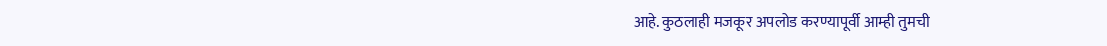आहे. कुठलाही मजकूर अपलोड करण्यापूर्वी आम्ही तुमची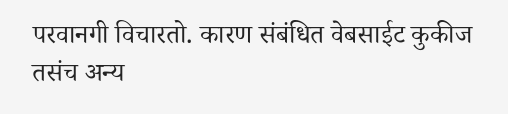परवानगी विचारतो. कारण संबंधित वेबसाईट कुकीज तसंच अन्य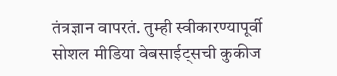तंत्रज्ञान वापरतं. तुम्ही स्वीकारण्यापूर्वी सोशल मीडिया वेबसाईट्सची कुकीज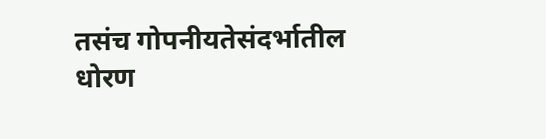तसंच गोपनीयतेसंदर्भातील धोरण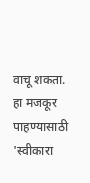वाचू शकता. हा मजकूर पाहण्यासाठी 'स्वीकारा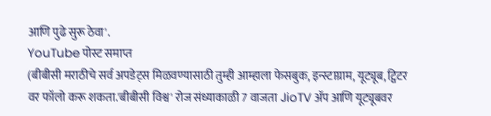आणि पुढे सुरू ठेवा'.
YouTube पोस्ट समाप्त
(बीबीसी मराठीचे सर्व अपडेट्स मिळवण्यासाठी तुम्ही आम्हाला फेसबुक, इन्स्टाग्राम, यूट्यूब, ट्विटर वर फॉलो करू शकता.'बीबीसी विश्व' रोज संध्याकाळी 7 वाजता JioTV ॲप आणि यूट्यूबवर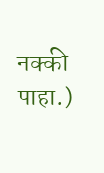नक्की पाहा.)